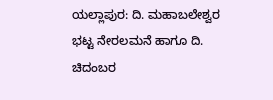ಯಲ್ಲಾಪುರ: ದಿ. ಮಹಾಬಲೇಶ್ವರ ಭಟ್ಟ ನೇರಲಮನೆ ಹಾಗೂ ದಿ. ಚಿದಂಬರ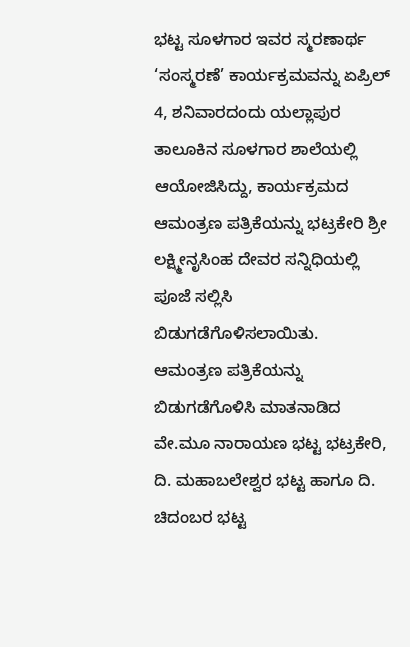ಭಟ್ಟ ಸೂಳಗಾರ ಇವರ ಸ್ಮರಣಾರ್ಥ ‘ಸಂಸ್ಮರಣೆ’ ಕಾರ್ಯಕ್ರಮವನ್ನು ಏಪ್ರಿಲ್ 4, ಶನಿವಾರದಂದು ಯಲ್ಲಾಪುರ ತಾಲೂಕಿನ ಸೂಳಗಾರ ಶಾಲೆಯಲ್ಲಿ ಆಯೋಜಿಸಿದ್ದು, ಕಾರ್ಯಕ್ರಮದ ಆಮಂತ್ರಣ ಪತ್ರಿಕೆಯನ್ನು ಭಟ್ರಕೇರಿ ಶ್ರೀ ಲಕ್ಷ್ಮೀನೃಸಿಂಹ ದೇವರ ಸನ್ನಿಧಿಯಲ್ಲಿ ಪೂಜೆ ಸಲ್ಲಿಸಿ ಬಿಡುಗಡೆಗೊಳಿಸಲಾಯಿತು.
ಆಮಂತ್ರಣ ಪತ್ರಿಕೆಯನ್ನು ಬಿಡುಗಡೆಗೊಳಿಸಿ ಮಾತನಾಡಿದ ವೇ.ಮೂ ನಾರಾಯಣ ಭಟ್ಟ ಭಟ್ರಕೇರಿ, ದಿ. ಮಹಾಬಲೇಶ್ವರ ಭಟ್ಟ ಹಾಗೂ ದಿ. ಚಿದಂಬರ ಭಟ್ಟ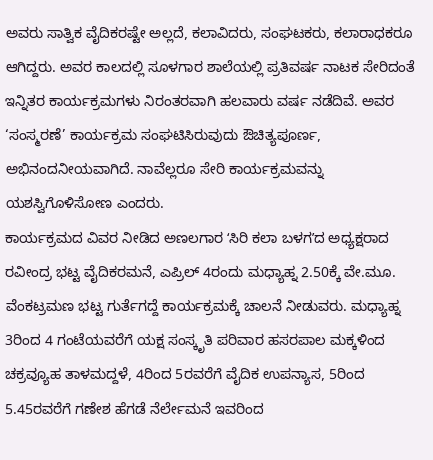ಅವರು ಸಾತ್ವಿಕ ವೈದಿಕರಷ್ಟೇ ಅಲ್ಲದೆ, ಕಲಾವಿದರು, ಸಂಘಟಕರು, ಕಲಾರಾಧಕರೂ ಆಗಿದ್ದರು. ಅವರ ಕಾಲದಲ್ಲಿ ಸೂಳಗಾರ ಶಾಲೆಯಲ್ಲಿ ಪ್ರತಿವರ್ಷ ನಾಟಕ ಸೇರಿದಂತೆ ಇನ್ನಿತರ ಕಾರ್ಯಕ್ರಮಗಳು ನಿರಂತರವಾಗಿ ಹಲವಾರು ವರ್ಷ ನಡೆದಿವೆ. ಅವರ ‘ಸಂಸ್ಮರಣೆ’ ಕಾರ್ಯಕ್ರಮ ಸಂಘಟಿಸಿರುವುದು ಔಚಿತ್ಯಪೂರ್ಣ, ಅಭಿನಂದನೀಯವಾಗಿದೆ. ನಾವೆಲ್ಲರೂ ಸೇರಿ ಕಾರ್ಯಕ್ರಮವನ್ನು ಯಶಸ್ವಿಗೊಳಿಸೋಣ ಎಂದರು.
ಕಾರ್ಯಕ್ರಮದ ವಿವರ ನೀಡಿದ ಅಣಲಗಾರ ʻಸಿರಿ ಕಲಾ ಬಳಗʼದ ಅಧ್ಯಕ್ಷರಾದ ರವೀಂದ್ರ ಭಟ್ಟ ವೈದಿಕರಮನೆ, ಎಪ್ರಿಲ್ 4ರಂದು ಮಧ್ಯಾಹ್ನ 2.50ಕ್ಕೆ ವೇ.ಮೂ. ವೆಂಕಟ್ರಮಣ ಭಟ್ಟ ಗುರ್ತೆಗದ್ದೆ ಕಾರ್ಯಕ್ರಮಕ್ಕೆ ಚಾಲನೆ ನೀಡುವರು. ಮಧ್ಯಾಹ್ನ 3ರಿಂದ 4 ಗಂಟೆಯವರೆಗೆ ಯಕ್ಷ ಸಂಸ್ಕೃತಿ ಪರಿವಾರ ಹಸರಪಾಲ ಮಕ್ಕಳಿಂದ ಚಕ್ರವ್ಯೂಹ ತಾಳಮದ್ದಳೆ, 4ರಿಂದ 5ರವರೆಗೆ ವೈದಿಕ ಉಪನ್ಯಾಸ, 5ರಿಂದ 5.45ರವರೆಗೆ ಗಣೇಶ ಹೆಗಡೆ ನೆರ್ಲೇಮನೆ ಇವರಿಂದ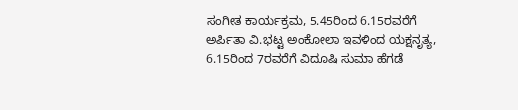ಸಂಗೀತ ಕಾರ್ಯಕ್ರಮ, 5.45ರಿಂದ 6.15ರವರೆಗೆ ಅರ್ಪಿತಾ ವಿ.ಭಟ್ಟ ಅಂಕೋಲಾ ಇವಳಿಂದ ಯಕ್ಷನೃತ್ಯ, 6.15ರಿಂದ 7ರವರೆಗೆ ವಿದೂಷಿ ಸುಮಾ ಹೆಗಡೆ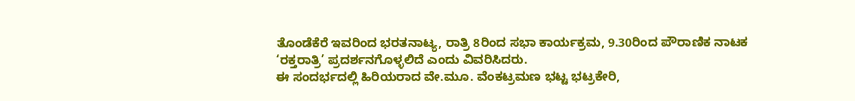ತೊಂಡೆಕೆರೆ ಇವರಿಂದ ಭರತನಾಟ್ಯ, ರಾತ್ರಿ 8ರಿಂದ ಸಭಾ ಕಾರ್ಯಕ್ರಮ, 9.30ರಿಂದ ಪೌರಾಣಿಕ ನಾಟಕ ‘ರಕ್ತರಾತ್ರಿ’ ಪ್ರದರ್ಶನಗೊಳ್ಳಲಿದೆ ಎಂದು ವಿವರಿಸಿದರು.
ಈ ಸಂದರ್ಭದಲ್ಲಿ ಹಿರಿಯರಾದ ವೇ.ಮೂ. ವೆಂಕಟ್ರಮಣ ಭಟ್ಟ ಭಟ್ರಕೇರಿ,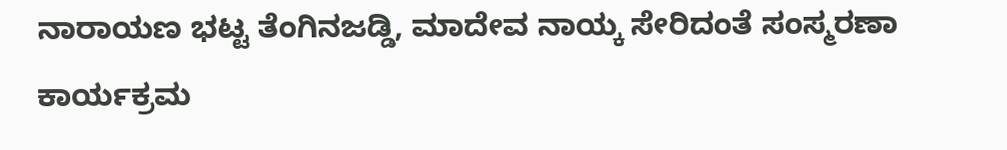ನಾರಾಯಣ ಭಟ್ಟ ತೆಂಗಿನಜಡ್ಡಿ, ಮಾದೇವ ನಾಯ್ಕ ಸೇರಿದಂತೆ ಸಂಸ್ಮರಣಾ ಕಾರ್ಯಕ್ರಮ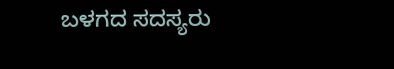ಬಳಗದ ಸದಸ್ಯರು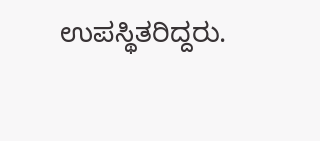ಉಪಸ್ಥಿತರಿದ್ದರು.